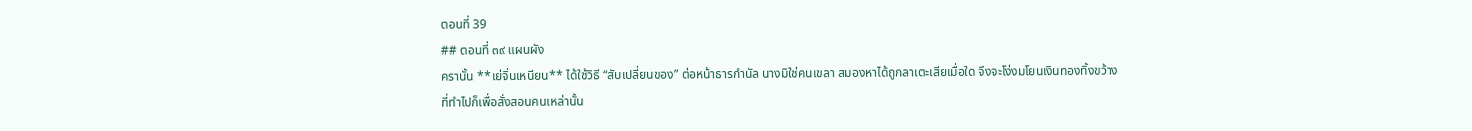ตอนที่ 39
## ตอนที่ ๓๙ แผนผัง
ครานั้น **เย่จิ่นเหนียน** ได้ใช้วิธี “สับเปลี่ยนของ” ต่อหน้าธารกำนัล นางมิใช่คนเขลา สมองหาได้ถูกลาเตะเสียเมื่อใด จึงจะโง่งมโยนเงินทองทิ้งขว้าง
ที่ทำไปก็เพื่อสั่งสอนคนเหล่านั้น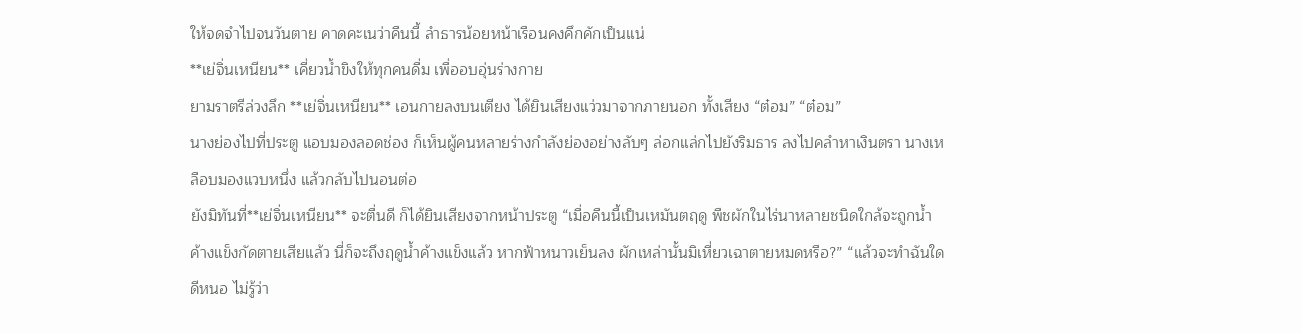ให้จดจำไปจนวันตาย คาดคะเนว่าคืนนี้ ลำธารน้อยหน้าเรือนคงคึกคักเป็นแน่
**เย่จิ่นเหนียน** เคี่ยวน้ำขิงให้ทุกคนดื่ม เพื่ออบอุ่นร่างกาย
ยามราตรีล่วงลึก **เย่จิ่นเหนียน** เอนกายลงบนเตียง ได้ยินเสียงแว่วมาจากภายนอก ทั้งเสียง “ต๋อม” “ต๋อม”
นางย่องไปที่ประตู แอบมองลอดช่อง ก็เห็นผู้คนหลายร่างกำลังย่องอย่างลับๆ ล่อกแล่กไปยังริมธาร ลงไปคลำหาเงินตรา นางเหลือบมองแวบหนึ่ง แล้วกลับไปนอนต่อ
ยังมิทันที่**เย่จิ่นเหนียน** จะตื่นดี ก็ได้ยินเสียงจากหน้าประตู “เมื่อคืนนี้เป็นเหมันตฤดู พืชผักในไร่นาหลายชนิดใกล้จะถูกน้ำค้างแข็งกัดตายเสียแล้ว นี่ก็จะถึงฤดูน้ำค้างแข็งแล้ว หากฟ้าหนาวเย็นลง ผักเหล่านั้นมิเหี่ยวเฉาตายหมดหรือ?” “แล้วจะทำฉันใดดีหนอ ไม่รู้ว่า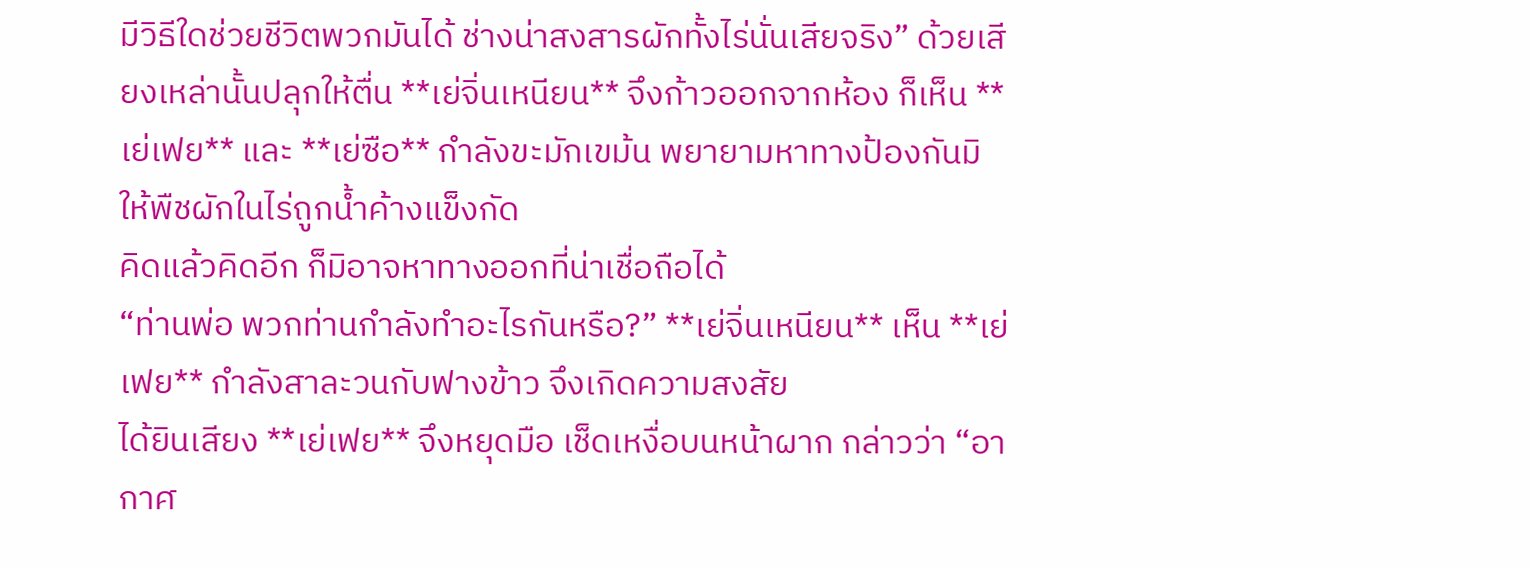มีวิธีใดช่วยชีวิตพวกมันได้ ช่างน่าสงสารผักทั้งไร่นั่นเสียจริง” ด้วยเสียงเหล่านั้นปลุกให้ตื่น **เย่จิ่นเหนียน** จึงก้าวออกจากห้อง ก็เห็น **เย่เฟย** และ **เย่ซือ** กำลังขะมักเขม้น พยายามหาทางป้องกันมิให้พืชผักในไร่ถูกน้ำค้างแข็งกัด
คิดแล้วคิดอีก ก็มิอาจหาทางออกที่น่าเชื่อถือได้
“ท่านพ่อ พวกท่านกำลังทำอะไรกันหรือ?” **เย่จิ่นเหนียน** เห็น **เย่เฟย** กำลังสาละวนกับฟางข้าว จึงเกิดความสงสัย
ได้ยินเสียง **เย่เฟย** จึงหยุดมือ เช็ดเหงื่อบนหน้าผาก กล่าวว่า “อากาศ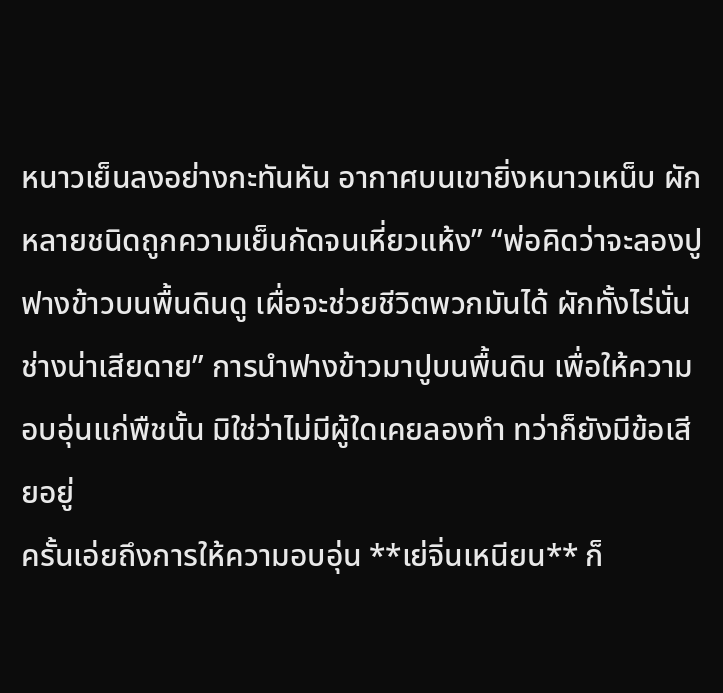หนาวเย็นลงอย่างกะทันหัน อากาศบนเขายิ่งหนาวเหน็บ ผักหลายชนิดถูกความเย็นกัดจนเหี่ยวแห้ง” “พ่อคิดว่าจะลองปูฟางข้าวบนพื้นดินดู เผื่อจะช่วยชีวิตพวกมันได้ ผักทั้งไร่นั่น ช่างน่าเสียดาย” การนำฟางข้าวมาปูบนพื้นดิน เพื่อให้ความอบอุ่นแก่พืชนั้น มิใช่ว่าไม่มีผู้ใดเคยลองทำ ทว่าก็ยังมีข้อเสียอยู่
ครั้นเอ่ยถึงการให้ความอบอุ่น **เย่จิ่นเหนียน** ก็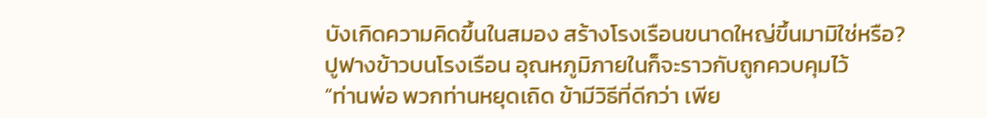บังเกิดความคิดขึ้นในสมอง สร้างโรงเรือนขนาดใหญ่ขึ้นมามิใช่หรือ? ปูฟางข้าวบนโรงเรือน อุณหภูมิภายในก็จะราวกับถูกควบคุมไว้
“ท่านพ่อ พวกท่านหยุดเถิด ข้ามีวิธีที่ดีกว่า เพีย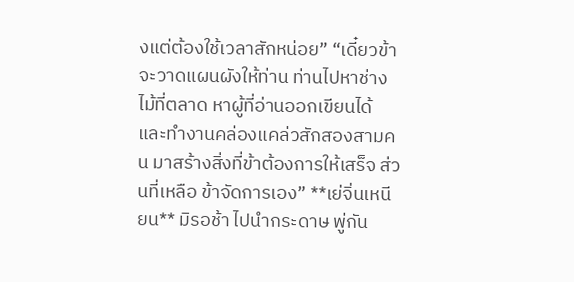งแต่ต้องใช้เวลาสักหน่อย” “เดี๋ยวข้าจะวาดแผนผังให้ท่าน ท่านไปหาช่างไม้ที่ตลาด หาผู้ที่อ่านออกเขียนได้ และทำงานคล่องแคล่วสักสองสามคน มาสร้างสิ่งที่ข้าต้องการให้เสร็จ ส่วนที่เหลือ ข้าจัดการเอง” **เย่จิ่นเหนียน** มิรอช้า ไปนำกระดาษ พู่กัน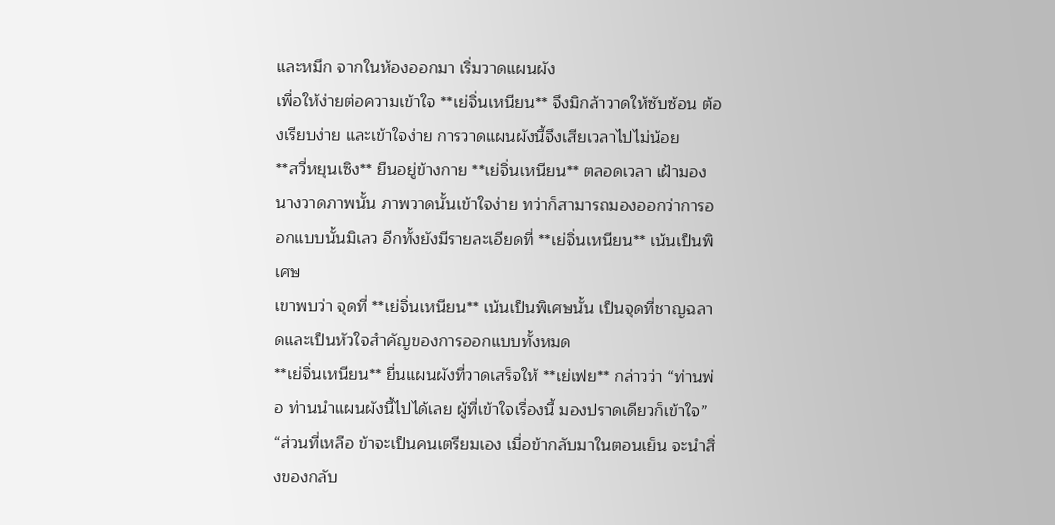และหมึก จากในห้องออกมา เริ่มวาดแผนผัง
เพื่อให้ง่ายต่อความเข้าใจ **เย่จิ่นเหนียน** จึงมิกล้าวาดให้ซับซ้อน ต้องเรียบง่าย และเข้าใจง่าย การวาดแผนผังนี้จึงเสียเวลาไปไม่น้อย
**สวี่หยุนเซิง** ยืนอยู่ข้างกาย **เย่จิ่นเหนียน** ตลอดเวลา เฝ้ามองนางวาดภาพนั้น ภาพวาดนั้นเข้าใจง่าย ทว่าก็สามารถมองออกว่าการออกแบบนั้นมิเลว อีกทั้งยังมีรายละเอียดที่ **เย่จิ่นเหนียน** เน้นเป็นพิเศษ
เขาพบว่า จุดที่ **เย่จิ่นเหนียน** เน้นเป็นพิเศษนั้น เป็นจุดที่ชาญฉลาดและเป็นหัวใจสำคัญของการออกแบบทั้งหมด
**เย่จิ่นเหนียน** ยื่นแผนผังที่วาดเสร็จให้ **เย่เฟย** กล่าวว่า “ท่านพ่อ ท่านนำแผนผังนี้ไปได้เลย ผู้ที่เข้าใจเรื่องนี้ มองปราดเดียวก็เข้าใจ” “ส่วนที่เหลือ ข้าจะเป็นคนเตรียมเอง เมื่อข้ากลับมาในตอนเย็น จะนำสิ่งของกลับ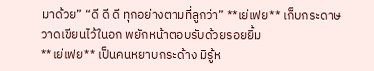มาด้วย” “ดี ดี ดี ทุกอย่างตามที่ลูกว่า” **เย่เฟย** เก็บกระดาษวาดเขียนไว้ในอก พยักหน้าตอบรับด้วยรอยยิ้ม
**เย่เฟย** เป็นคนหยาบกระด้าง มิรู้ห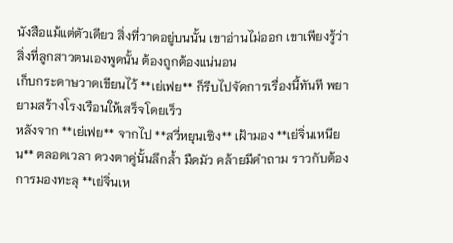นังสือแม้แต่ตัวเดียว สิ่งที่วาดอยู่บนนั้น เขาอ่านไม่ออก เขาเพียงรู้ว่าสิ่งที่ลูกสาวตนเองพูดนั้น ต้องถูกต้องแน่นอน
เก็บกระดาษวาดเขียนไว้ **เย่เฟย** ก็รีบไปจัดการเรื่องนี้ทันที พยายามสร้างโรงเรือนให้เสร็จโดยเร็ว
หลังจาก **เย่เฟย** จากไป **สวี่หยุนเซิง** เฝ้ามอง **เย่จิ่นเหนียน** ตลอดเวลา ดวงตาคู่นั้นลึกล้ำ มืดมัว คล้ายมีคำถาม ราวกับต้องการมองทะลุ **เย่จิ่นเห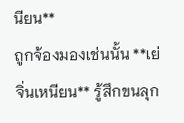นียน**
ถูกจ้องมองเช่นนั้น **เย่จิ่นเหนียน** รู้สึกขนลุก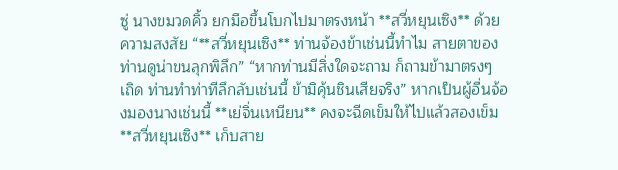ซู่ นางขมวดคิ้ว ยกมือขึ้นโบกไปมาตรงหน้า **สวี่หยุนเซิง** ด้วยความสงสัย “**สวี่หยุนเซิง** ท่านจ้องข้าเช่นนี้ทำไม สายตาของท่านดูน่าขนลุกพิลึก” “หากท่านมีสิ่งใดจะถาม ก็ถามข้ามาตรงๆ เถิด ท่านทำท่าทีลึกลับเช่นนี้ ข้ามิคุ้นชินเสียจริง” หากเป็นผู้อื่นจ้องมองนางเช่นนี้ **เย่จิ่นเหนียน** คงจะฉีดเข็มให้ไปแล้วสองเข็ม
**สวี่หยุนเซิง** เก็บสาย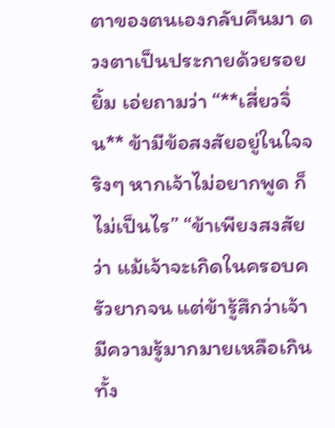ตาของตนเองกลับคืนมา ดวงตาเป็นประกายด้วยรอยยิ้ม เอ่ยถามว่า “**เสี่ยวจิ่น** ข้ามีข้อสงสัยอยู่ในใจจริงๆ หากเจ้าไม่อยากพูด ก็ไม่เป็นไร” “ข้าเพียงสงสัยว่า แม้เจ้าจะเกิดในครอบครัวยากจน แต่ข้ารู้สึกว่าเจ้ามีความรู้มากมายเหลือเกิน ทั้ง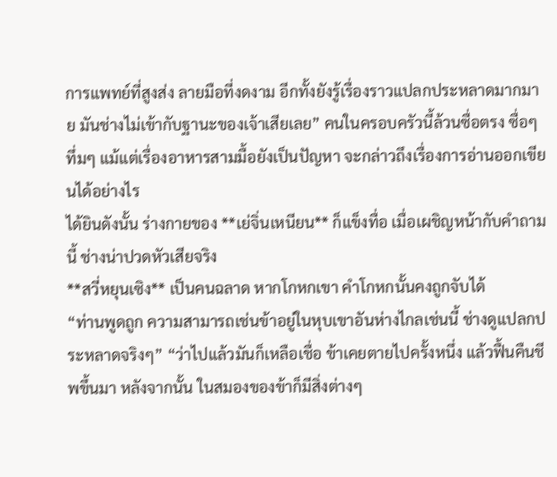การแพทย์ที่สูงส่ง ลายมือที่งดงาม อีกทั้งยังรู้เรื่องราวแปลกประหลาดมากมาย มันช่างไม่เข้ากับฐานะของเจ้าเสียเลย” คนในครอบครัวนี้ล้วนซื่อตรง ซื่อๆ ทึ่มๆ แม้แต่เรื่องอาหารสามมื้อยังเป็นปัญหา จะกล่าวถึงเรื่องการอ่านออกเขียนได้อย่างไร
ได้ยินดังนั้น ร่างกายของ **เย่จิ่นเหนียน** ก็แข็งทื่อ เมื่อเผชิญหน้ากับคำถามนี้ ช่างน่าปวดหัวเสียจริง
**สวี่หยุนเซิง** เป็นคนฉลาด หากโกหกเขา คำโกหกนั้นคงถูกจับได้
“ท่านพูดถูก ความสามารถเช่นข้าอยู่ในหุบเขาอันห่างไกลเช่นนี้ ช่างดูแปลกประหลาดจริงๆ” “ว่าไปแล้วมันก็เหลือเชื่อ ข้าเคยตายไปครั้งหนึ่ง แล้วฟื้นคืนชีพขึ้นมา หลังจากนั้น ในสมองของข้าก็มีสิ่งต่างๆ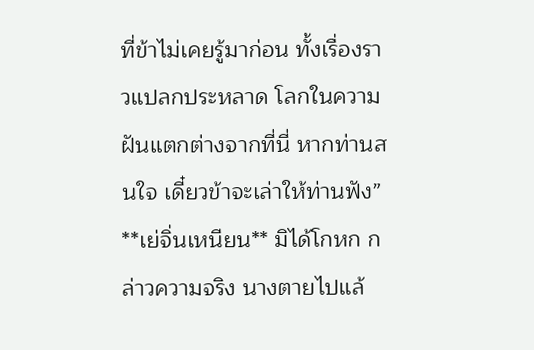ที่ข้าไม่เคยรู้มาก่อน ทั้งเรื่องราวแปลกประหลาด โลกในความฝันแตกต่างจากที่นี่ หากท่านสนใจ เดี๋ยวข้าจะเล่าให้ท่านฟัง” **เย่จิ่นเหนียน** มิได้โกหก กล่าวความจริง นางตายไปแล้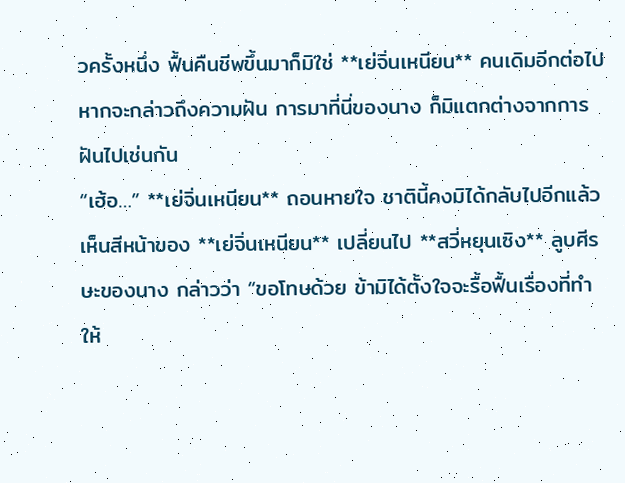วครั้งหนึ่ง ฟื้นคืนชีพขึ้นมาก็มิใช่ **เย่จิ่นเหนียน** คนเดิมอีกต่อไป
หากจะกล่าวถึงความฝัน การมาที่นี่ของนาง ก็มิแตกต่างจากการฝันไปเช่นกัน
“เฮ้อ…” **เย่จิ่นเหนียน** ถอนหายใจ ชาตินี้คงมิได้กลับไปอีกแล้ว
เห็นสีหน้าของ **เย่จิ่นเหนียน** เปลี่ยนไป **สวี่หยุนเซิง** ลูบศีรษะของนาง กล่าวว่า “ขอโทษด้วย ข้ามิได้ตั้งใจจะรื้อฟื้นเรื่องที่ทำให้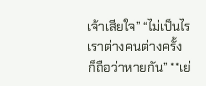เจ้าเสียใจ” “ไม่เป็นไร เราต่างคนต่างครั้ง ก็ถือว่าหายกัน” **เย่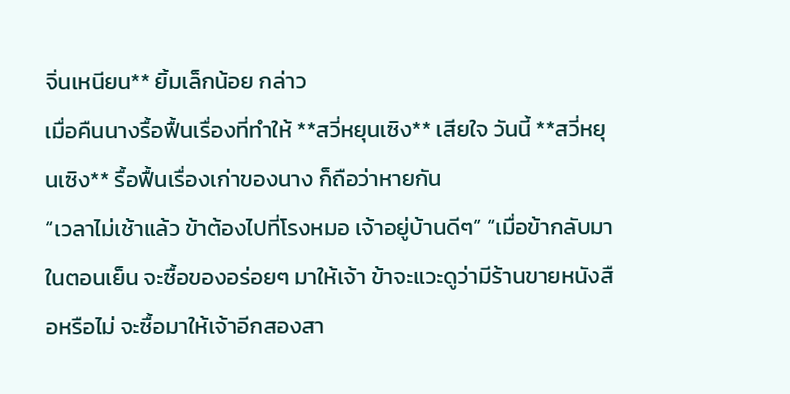จิ่นเหนียน** ยิ้มเล็กน้อย กล่าว
เมื่อคืนนางรื้อฟื้นเรื่องที่ทำให้ **สวี่หยุนเซิง** เสียใจ วันนี้ **สวี่หยุนเซิง** รื้อฟื้นเรื่องเก่าของนาง ก็ถือว่าหายกัน
“เวลาไม่เช้าแล้ว ข้าต้องไปที่โรงหมอ เจ้าอยู่บ้านดีๆ” “เมื่อข้ากลับมาในตอนเย็น จะซื้อของอร่อยๆ มาให้เจ้า ข้าจะแวะดูว่ามีร้านขายหนังสือหรือไม่ จะซื้อมาให้เจ้าอีกสองสา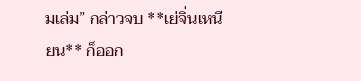มเล่ม” กล่าวจบ **เย่จิ่นเหนียน** ก็ออก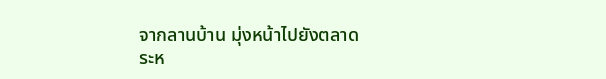จากลานบ้าน มุ่งหน้าไปยังตลาด
ระห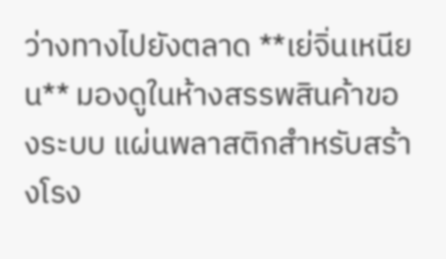ว่างทางไปยังตลาด **เย่จิ่นเหนียน** มองดูในห้างสรรพสินค้าของระบบ แผ่นพลาสติกสำหรับสร้างโรง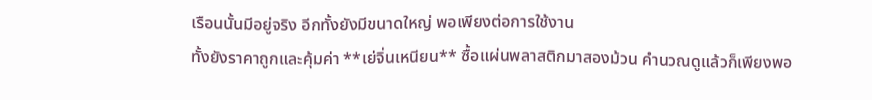เรือนนั้นมีอยู่จริง อีกทั้งยังมีขนาดใหญ่ พอเพียงต่อการใช้งาน
ทั้งยังราคาถูกและคุ้มค่า **เย่จิ่นเหนียน** ซื้อแผ่นพลาสติกมาสองม้วน คำนวณดูแล้วก็เพียงพอ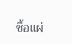ซื้อแผ่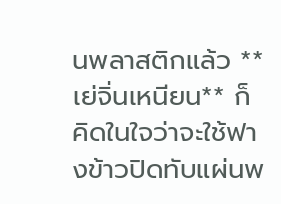นพลาสติกแล้ว **เย่จิ่นเหนียน** ก็คิดในใจว่าจะใช้ฟางข้าวปิดทับแผ่นพ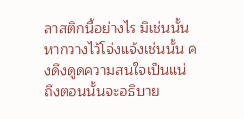ลาสติกนี้อย่างไร มิเช่นนั้นหากวางไว้โจ่งแจ้งเช่นนั้น คงดึงดูดความสนใจเป็นแน่ ถึงตอนนั้นจะอธิบาย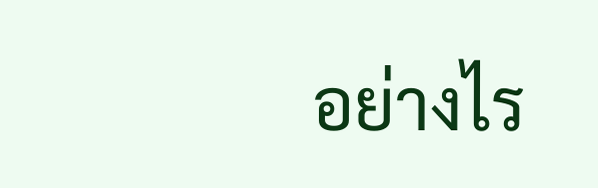อย่างไร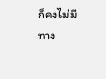ก็คงไม่มีทาง